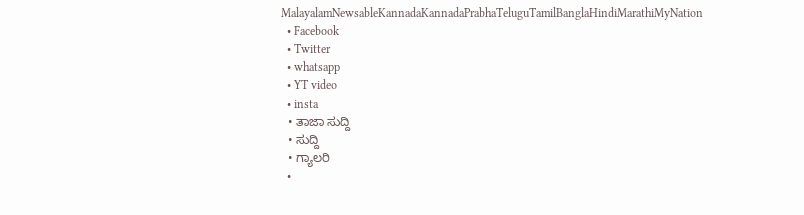MalayalamNewsableKannadaKannadaPrabhaTeluguTamilBanglaHindiMarathiMyNation
  • Facebook
  • Twitter
  • whatsapp
  • YT video
  • insta
  • ತಾಜಾ ಸುದ್ದಿ
  • ಸುದ್ದಿ
  • ಗ್ಯಾಲರಿ
  •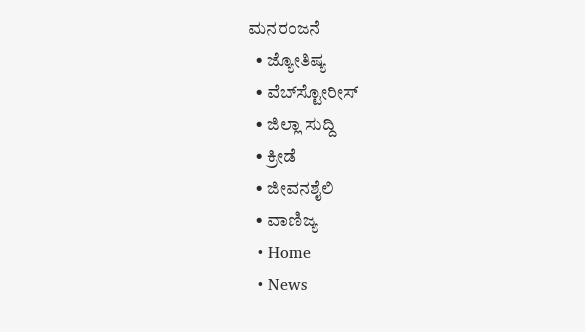ಮನರಂಜನೆ
  • ಜ್ಯೋತಿಷ್ಯ
  • ವೆಬ್‌ಸ್ಟೋರೀಸ್
  • ಜಿಲ್ಲಾ ಸುದ್ದಿ
  • ಕ್ರೀಡೆ
  • ಜೀವನಶೈಲಿ
  • ವಾಣಿಜ್ಯ
  • Home
  • News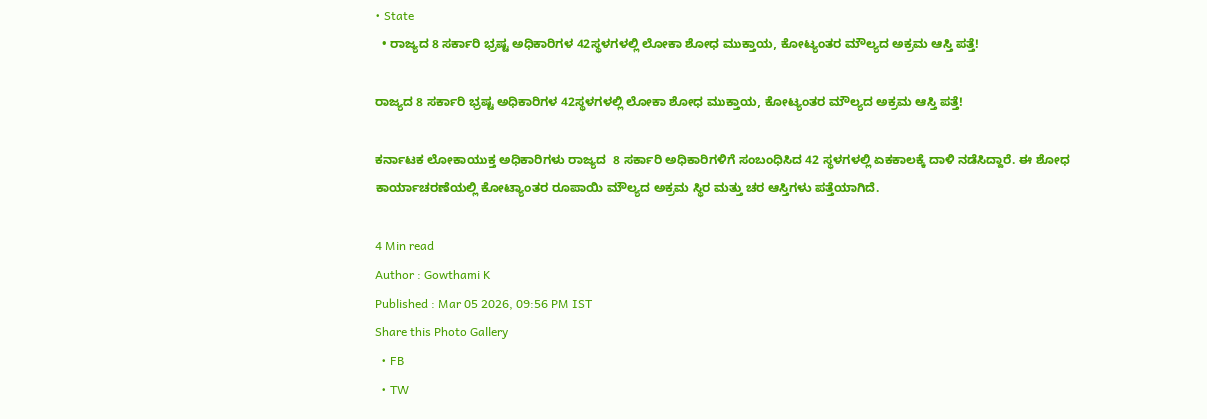• State
  • ರಾಜ್ಯದ 8 ಸರ್ಕಾರಿ ಭ್ರಷ್ಟ ಅಧಿಕಾರಿಗಳ 42ಸ್ಥಳಗಳಲ್ಲಿ ಲೋಕಾ ಶೋಧ ಮುಕ್ತಾಯ, ಕೋಟ್ಯಂತರ ಮೌಲ್ಯದ ಅಕ್ರಮ ಆಸ್ತಿ ಪತ್ತೆ!

ರಾಜ್ಯದ 8 ಸರ್ಕಾರಿ ಭ್ರಷ್ಟ ಅಧಿಕಾರಿಗಳ 42ಸ್ಥಳಗಳಲ್ಲಿ ಲೋಕಾ ಶೋಧ ಮುಕ್ತಾಯ, ಕೋಟ್ಯಂತರ ಮೌಲ್ಯದ ಅಕ್ರಮ ಆಸ್ತಿ ಪತ್ತೆ!

ಕರ್ನಾಟಕ ಲೋಕಾಯುಕ್ತ ಅಧಿಕಾರಿಗಳು ರಾಜ್ಯದ  8 ಸರ್ಕಾರಿ ಅಧಿಕಾರಿಗಳಿಗೆ ಸಂಬಂಧಿಸಿದ 42 ಸ್ಥಳಗಳಲ್ಲಿ ಏಕಕಾಲಕ್ಕೆ ದಾಳಿ ನಡೆಸಿದ್ದಾರೆ. ಈ ಶೋಧ ಕಾರ್ಯಾಚರಣೆಯಲ್ಲಿ ಕೋಟ್ಯಾಂತರ ರೂಪಾಯಿ ಮೌಲ್ಯದ ಅಕ್ರಮ ಸ್ಥಿರ ಮತ್ತು ಚರ ಆಸ್ತಿಗಳು ಪತ್ತೆಯಾಗಿದೆ.

4 Min read
Author : Gowthami K
Published : Mar 05 2026, 09:56 PM IST
Share this Photo Gallery
  • FB
  • TW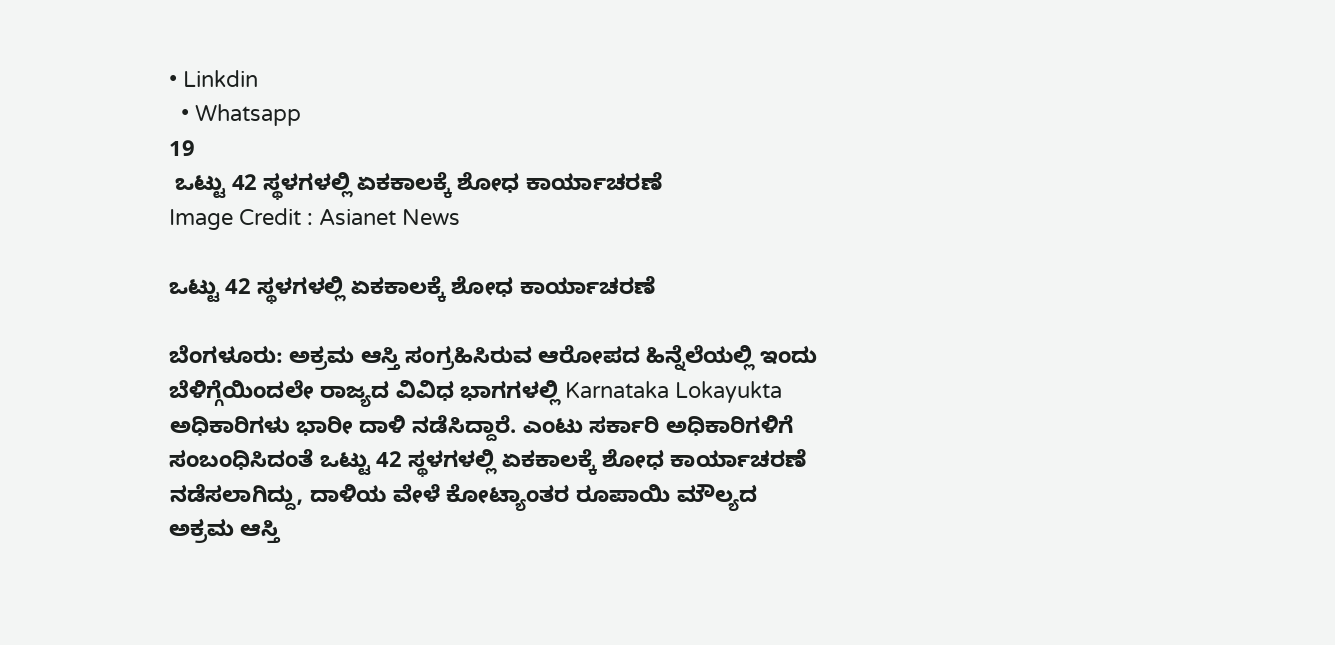• Linkdin
  • Whatsapp
19
 ಒಟ್ಟು 42 ಸ್ಥಳಗಳಲ್ಲಿ ಏಕಕಾಲಕ್ಕೆ ಶೋಧ ಕಾರ್ಯಾಚರಣೆ
Image Credit : Asianet News

ಒಟ್ಟು 42 ಸ್ಥಳಗಳಲ್ಲಿ ಏಕಕಾಲಕ್ಕೆ ಶೋಧ ಕಾರ್ಯಾಚರಣೆ

ಬೆಂಗಳೂರು: ಅಕ್ರಮ ಆಸ್ತಿ ಸಂಗ್ರಹಿಸಿರುವ ಆರೋಪದ ಹಿನ್ನೆಲೆಯಲ್ಲಿ ಇಂದು ಬೆಳಿಗ್ಗೆಯಿಂದಲೇ ರಾಜ್ಯದ ವಿವಿಧ ಭಾಗಗಳಲ್ಲಿ Karnataka Lokayukta ಅಧಿಕಾರಿಗಳು ಭಾರೀ ದಾಳಿ ನಡೆಸಿದ್ದಾರೆ. ಎಂಟು ಸರ್ಕಾರಿ ಅಧಿಕಾರಿಗಳಿಗೆ ಸಂಬಂಧಿಸಿದಂತೆ ಒಟ್ಟು 42 ಸ್ಥಳಗಳಲ್ಲಿ ಏಕಕಾಲಕ್ಕೆ ಶೋಧ ಕಾರ್ಯಾಚರಣೆ ನಡೆಸಲಾಗಿದ್ದು, ದಾಳಿಯ ವೇಳೆ ಕೋಟ್ಯಾಂತರ ರೂಪಾಯಿ ಮೌಲ್ಯದ ಅಕ್ರಮ ಆಸ್ತಿ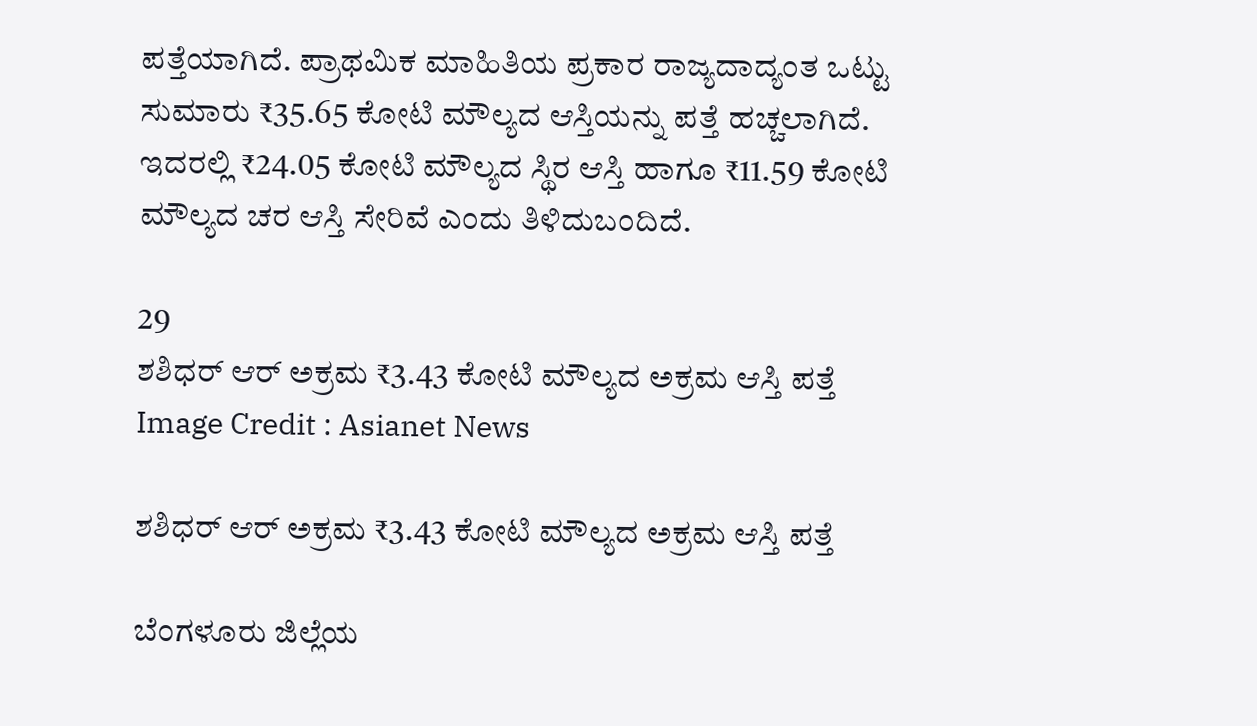ಪತ್ತೆಯಾಗಿದೆ. ಪ್ರಾಥಮಿಕ ಮಾಹಿತಿಯ ಪ್ರಕಾರ ರಾಜ್ಯದಾದ್ಯಂತ ಒಟ್ಟು ಸುಮಾರು ₹35.65 ಕೋಟಿ ಮೌಲ್ಯದ ಆಸ್ತಿಯನ್ನು ಪತ್ತೆ ಹಚ್ಚಲಾಗಿದೆ. ಇದರಲ್ಲಿ ₹24.05 ಕೋಟಿ ಮೌಲ್ಯದ ಸ್ಥಿರ ಆಸ್ತಿ ಹಾಗೂ ₹11.59 ಕೋಟಿ ಮೌಲ್ಯದ ಚರ ಆಸ್ತಿ ಸೇರಿವೆ ಎಂದು ತಿಳಿದುಬಂದಿದೆ.

29
ಶಶಿಧರ್ ಆರ್ ಅಕ್ರಮ ₹3.43 ಕೋಟಿ ಮೌಲ್ಯದ ಅಕ್ರಮ ಆಸ್ತಿ ಪತ್ತೆ
Image Credit : Asianet News

ಶಶಿಧರ್ ಆರ್ ಅಕ್ರಮ ₹3.43 ಕೋಟಿ ಮೌಲ್ಯದ ಅಕ್ರಮ ಆಸ್ತಿ ಪತ್ತೆ

ಬೆಂಗಳೂರು ಜಿಲ್ಲೆಯ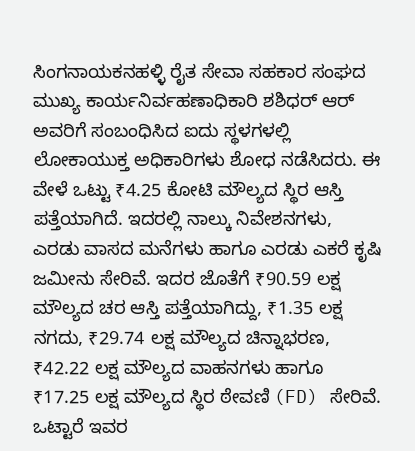ಸಿಂಗನಾಯಕನಹಳ್ಳಿ ರೈತ ಸೇವಾ ಸಹಕಾರ ಸಂಘದ ಮುಖ್ಯ ಕಾರ್ಯನಿರ್ವಹಣಾಧಿಕಾರಿ ಶಶಿಧರ್ ಆರ್ ಅವರಿಗೆ ಸಂಬಂಧಿಸಿದ ಐದು ಸ್ಥಳಗಳಲ್ಲಿ ಲೋಕಾಯುಕ್ತ ಅಧಿಕಾರಿಗಳು ಶೋಧ ನಡೆಸಿದರು. ಈ ವೇಳೆ ಒಟ್ಟು ₹4.25 ಕೋಟಿ ಮೌಲ್ಯದ ಸ್ಥಿರ ಆಸ್ತಿ ಪತ್ತೆಯಾಗಿದೆ. ಇದರಲ್ಲಿ ನಾಲ್ಕು ನಿವೇಶನಗಳು, ಎರಡು ವಾಸದ ಮನೆಗಳು ಹಾಗೂ ಎರಡು ಎಕರೆ ಕೃಷಿ ಜಮೀನು ಸೇರಿವೆ. ಇದರ ಜೊತೆಗೆ ₹90.59 ಲಕ್ಷ ಮೌಲ್ಯದ ಚರ ಆಸ್ತಿ ಪತ್ತೆಯಾಗಿದ್ದು, ₹1.35 ಲಕ್ಷ ನಗದು, ₹29.74 ಲಕ್ಷ ಮೌಲ್ಯದ ಚಿನ್ನಾಭರಣ, ₹42.22 ಲಕ್ಷ ಮೌಲ್ಯದ ವಾಹನಗಳು ಹಾಗೂ ₹17.25 ಲಕ್ಷ ಮೌಲ್ಯದ ಸ್ಥಿರ ಠೇವಣಿ (FD) ಸೇರಿವೆ. ಒಟ್ಟಾರೆ ಇವರ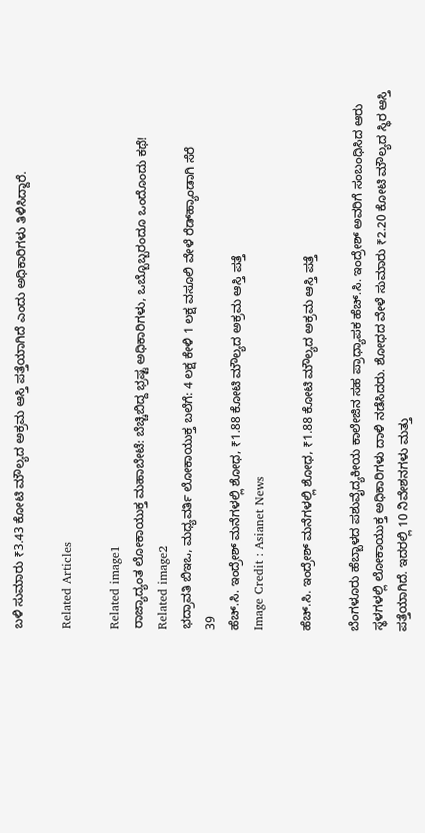ಬಳಿ ಸುಮಾರು ₹3.43 ಕೋಟಿ ಮೌಲ್ಯದ ಅಕ್ರಮ ಆಸ್ತಿ ಪತ್ತೆಯಾಗಿದೆ ಎಂದು ಅಧಿಕಾರಿಗಳು ತಿಳಿಸಿದ್ದಾರೆ.

Related Articles

Related image1
ರಾಜ್ಯಾದ್ಯಂತ ಲೋಕಾಯುಕ್ತ ಮಹಾಬೇಟೆ: ಬೆಚ್ಚಿಬಿದ್ದ ಭ್ರಷ್ಟ ಅಧಿಕಾರಿಗಳು, ಒಬ್ಬೊಬ್ಬರಂದೂ ಒಂದೊಂದು ಕಥೆ!
Related image2
ಭದ್ರಾವತಿ ಬಿಇಒ, ಮಧ್ಯವರ್ತಿ ಲೋಕಾಯುಕ್ತ ಬಲೆಗೆ: 4 ಲಕ್ಷ ಕೇಳಿ 1 ಲಕ್ಷ ವಸೂಲಿ ವೇಳೆ ರೆಡ್‌ಹ್ಯಾಂಡಾಗಿ ಸೆರೆ
39
ಹೆಚ್.ಸಿ. ಇಂದ್ರೇಶ್ ಮನೆಗಳಲ್ಲಿ ಶೋಧ, ₹1.88 ಕೋಟಿ ಮೌಲ್ಯದ ಅಕ್ರಮ ಆಸ್ತಿ ಪತ್ತೆ
Image Credit : Asianet News

ಹೆಚ್.ಸಿ. ಇಂದ್ರೇಶ್ ಮನೆಗಳಲ್ಲಿ ಶೋಧ, ₹1.88 ಕೋಟಿ ಮೌಲ್ಯದ ಅಕ್ರಮ ಆಸ್ತಿ ಪತ್ತೆ

ಬೆಂಗಳೂರು ಹೆಬ್ಬಾಳದ ಪಶುವೈದ್ಯಕೀಯ ಕಾಲೇಜಿನ ಸಹ ಪ್ರಾಧ್ಯಾಪಕ ಹೆಚ್.ಸಿ. ಇಂದ್ರೇಶ್ ಅವರಿಗೆ ಸಂಬಂಧಿಸಿದ ಆರು ಸ್ಥಳಗಳಲ್ಲಿ ಲೋಕಾಯುಕ್ತ ಅಧಿಕಾರಿಗಳು ದಾಳಿ ನಡೆಸಿದರು. ಶೋಧದ ವೇಳೆ ಸುಮಾರು ₹2.20 ಕೋಟಿ ಮೌಲ್ಯದ ಸ್ಥಿರ ಆಸ್ತಿ ಪತ್ತೆಯಾಗಿದೆ. ಇದರಲ್ಲಿ 10 ನಿವೇಶನಗಳು ಮತ್ತು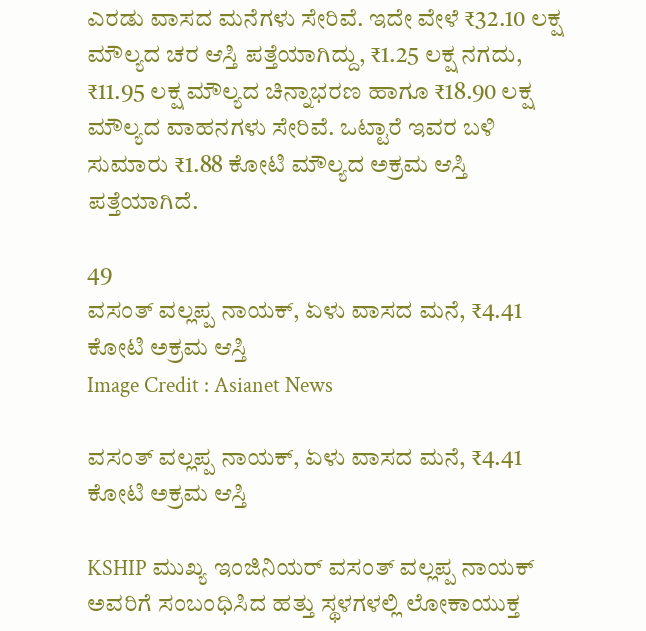ಎರಡು ವಾಸದ ಮನೆಗಳು ಸೇರಿವೆ. ಇದೇ ವೇಳೆ ₹32.10 ಲಕ್ಷ ಮೌಲ್ಯದ ಚರ ಆಸ್ತಿ ಪತ್ತೆಯಾಗಿದ್ದು, ₹1.25 ಲಕ್ಷ ನಗದು, ₹11.95 ಲಕ್ಷ ಮೌಲ್ಯದ ಚಿನ್ನಾಭರಣ ಹಾಗೂ ₹18.90 ಲಕ್ಷ ಮೌಲ್ಯದ ವಾಹನಗಳು ಸೇರಿವೆ. ಒಟ್ಟಾರೆ ಇವರ ಬಳಿ ಸುಮಾರು ₹1.88 ಕೋಟಿ ಮೌಲ್ಯದ ಅಕ್ರಮ ಆಸ್ತಿ ಪತ್ತೆಯಾಗಿದೆ.

49
ವಸಂತ್ ವಲ್ಲಪ್ಪ ನಾಯಕ್, ಏಳು ವಾಸದ ಮನೆ, ₹4.41 ಕೋಟಿ ಅಕ್ರಮ ಆಸ್ತಿ
Image Credit : Asianet News

ವಸಂತ್ ವಲ್ಲಪ್ಪ ನಾಯಕ್, ಏಳು ವಾಸದ ಮನೆ, ₹4.41 ಕೋಟಿ ಅಕ್ರಮ ಆಸ್ತಿ

KSHIP ಮುಖ್ಯ ಇಂಜಿನಿಯರ್ ವಸಂತ್ ವಲ್ಲಪ್ಪ ನಾಯಕ್ ಅವರಿಗೆ ಸಂಬಂಧಿಸಿದ ಹತ್ತು ಸ್ಥಳಗಳಲ್ಲಿ ಲೋಕಾಯುಕ್ತ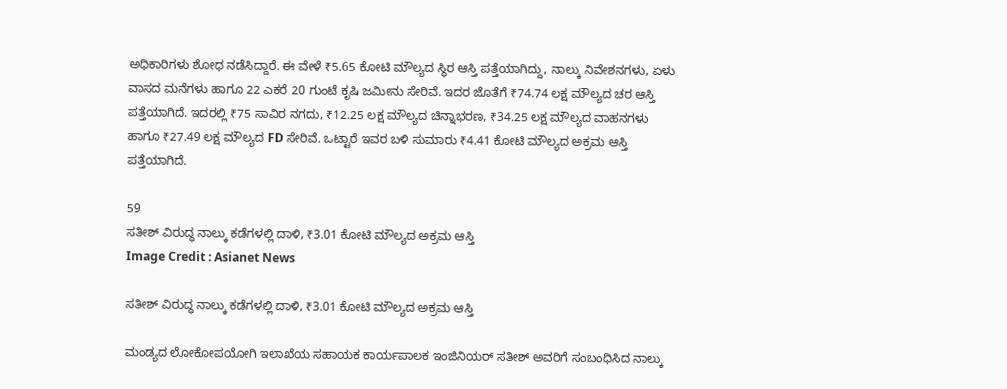ಅಧಿಕಾರಿಗಳು ಶೋಧ ನಡೆಸಿದ್ದಾರೆ. ಈ ವೇಳೆ ₹5.65 ಕೋಟಿ ಮೌಲ್ಯದ ಸ್ಥಿರ ಆಸ್ತಿ ಪತ್ತೆಯಾಗಿದ್ದು, ನಾಲ್ಕು ನಿವೇಶನಗಳು, ಏಳು ವಾಸದ ಮನೆಗಳು ಹಾಗೂ 22 ಎಕರೆ 20 ಗುಂಟೆ ಕೃಷಿ ಜಮೀನು ಸೇರಿವೆ. ಇದರ ಜೊತೆಗೆ ₹74.74 ಲಕ್ಷ ಮೌಲ್ಯದ ಚರ ಆಸ್ತಿ ಪತ್ತೆಯಾಗಿದೆ. ಇದರಲ್ಲಿ ₹75 ಸಾವಿರ ನಗದು, ₹12.25 ಲಕ್ಷ ಮೌಲ್ಯದ ಚಿನ್ನಾಭರಣ, ₹34.25 ಲಕ್ಷ ಮೌಲ್ಯದ ವಾಹನಗಳು ಹಾಗೂ ₹27.49 ಲಕ್ಷ ಮೌಲ್ಯದ FD ಸೇರಿವೆ. ಒಟ್ಟಾರೆ ಇವರ ಬಳಿ ಸುಮಾರು ₹4.41 ಕೋಟಿ ಮೌಲ್ಯದ ಅಕ್ರಮ ಆಸ್ತಿ ಪತ್ತೆಯಾಗಿದೆ.

59
ಸತೀಶ್ ವಿರುದ್ಧ ನಾಲ್ಕು ಕಡೆಗಳಲ್ಲಿ ದಾಳಿ, ₹3.01 ಕೋಟಿ ಮೌಲ್ಯದ ಅಕ್ರಮ ಆಸ್ತಿ
Image Credit : Asianet News

ಸತೀಶ್ ವಿರುದ್ಧ ನಾಲ್ಕು ಕಡೆಗಳಲ್ಲಿ ದಾಳಿ, ₹3.01 ಕೋಟಿ ಮೌಲ್ಯದ ಅಕ್ರಮ ಆಸ್ತಿ

ಮಂಡ್ಯದ ಲೋಕೋಪಯೋಗಿ ಇಲಾಖೆಯ ಸಹಾಯಕ ಕಾರ್ಯಪಾಲಕ ಇಂಜಿನಿಯರ್ ಸತೀಶ್ ಅವರಿಗೆ ಸಂಬಂಧಿಸಿದ ನಾಲ್ಕು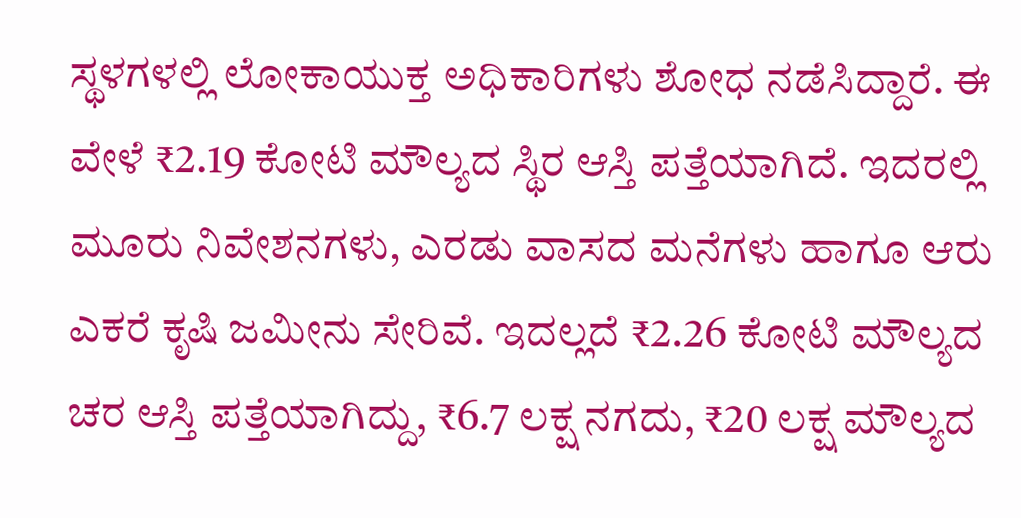ಸ್ಥಳಗಳಲ್ಲಿ ಲೋಕಾಯುಕ್ತ ಅಧಿಕಾರಿಗಳು ಶೋಧ ನಡೆಸಿದ್ದಾರೆ. ಈ ವೇಳೆ ₹2.19 ಕೋಟಿ ಮೌಲ್ಯದ ಸ್ಥಿರ ಆಸ್ತಿ ಪತ್ತೆಯಾಗಿದೆ. ಇದರಲ್ಲಿ ಮೂರು ನಿವೇಶನಗಳು, ಎರಡು ವಾಸದ ಮನೆಗಳು ಹಾಗೂ ಆರು ಎಕರೆ ಕೃಷಿ ಜಮೀನು ಸೇರಿವೆ. ಇದಲ್ಲದೆ ₹2.26 ಕೋಟಿ ಮೌಲ್ಯದ ಚರ ಆಸ್ತಿ ಪತ್ತೆಯಾಗಿದ್ದು, ₹6.7 ಲಕ್ಷ ನಗದು, ₹20 ಲಕ್ಷ ಮೌಲ್ಯದ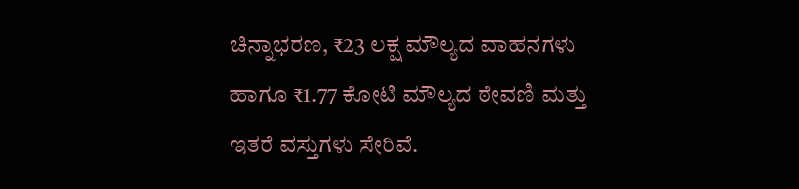ಚಿನ್ನಾಭರಣ, ₹23 ಲಕ್ಷ ಮೌಲ್ಯದ ವಾಹನಗಳು ಹಾಗೂ ₹1.77 ಕೋಟಿ ಮೌಲ್ಯದ ಠೇವಣಿ ಮತ್ತು ಇತರೆ ವಸ್ತುಗಳು ಸೇರಿವೆ.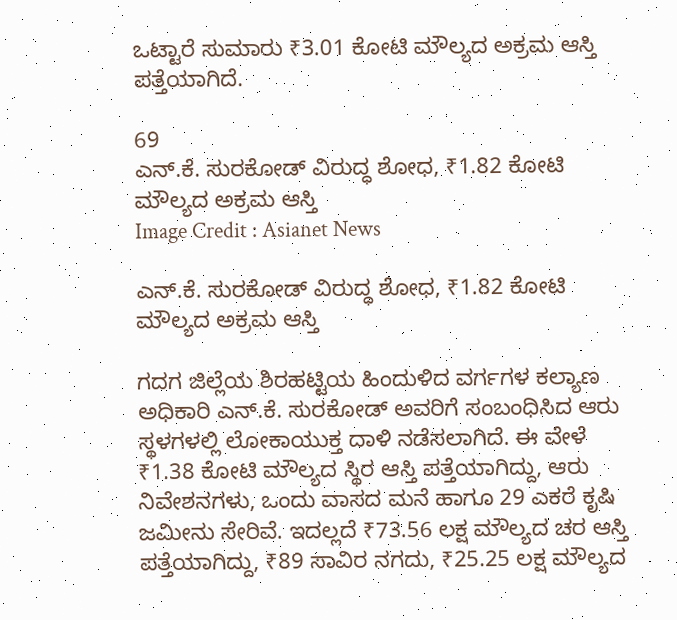ಒಟ್ಟಾರೆ ಸುಮಾರು ₹3.01 ಕೋಟಿ ಮೌಲ್ಯದ ಅಕ್ರಮ ಆಸ್ತಿ ಪತ್ತೆಯಾಗಿದೆ.

69
ಎನ್.ಕೆ. ಸುರಕೋಡ್ ವಿರುದ್ಧ ಶೋಧ, ₹1.82 ಕೋಟಿ ಮೌಲ್ಯದ ಅಕ್ರಮ ಆಸ್ತಿ
Image Credit : Asianet News

ಎನ್.ಕೆ. ಸುರಕೋಡ್ ವಿರುದ್ಧ ಶೋಧ, ₹1.82 ಕೋಟಿ ಮೌಲ್ಯದ ಅಕ್ರಮ ಆಸ್ತಿ

ಗದಗ ಜಿಲ್ಲೆಯ ಶಿರಹಟ್ಟಿಯ ಹಿಂದುಳಿದ ವರ್ಗಗಳ ಕಲ್ಯಾಣ ಅಧಿಕಾರಿ ಎನ್.ಕೆ. ಸುರಕೋಡ್ ಅವರಿಗೆ ಸಂಬಂಧಿಸಿದ ಆರು ಸ್ಥಳಗಳಲ್ಲಿ ಲೋಕಾಯುಕ್ತ ದಾಳಿ ನಡೆಸಲಾಗಿದೆ. ಈ ವೇಳೆ ₹1.38 ಕೋಟಿ ಮೌಲ್ಯದ ಸ್ಥಿರ ಆಸ್ತಿ ಪತ್ತೆಯಾಗಿದ್ದು, ಆರು ನಿವೇಶನಗಳು, ಒಂದು ವಾಸದ ಮನೆ ಹಾಗೂ 29 ಎಕರೆ ಕೃಷಿ ಜಮೀನು ಸೇರಿವೆ. ಇದಲ್ಲದೆ ₹73.56 ಲಕ್ಷ ಮೌಲ್ಯದ ಚರ ಆಸ್ತಿ ಪತ್ತೆಯಾಗಿದ್ದು, ₹89 ಸಾವಿರ ನಗದು, ₹25.25 ಲಕ್ಷ ಮೌಲ್ಯದ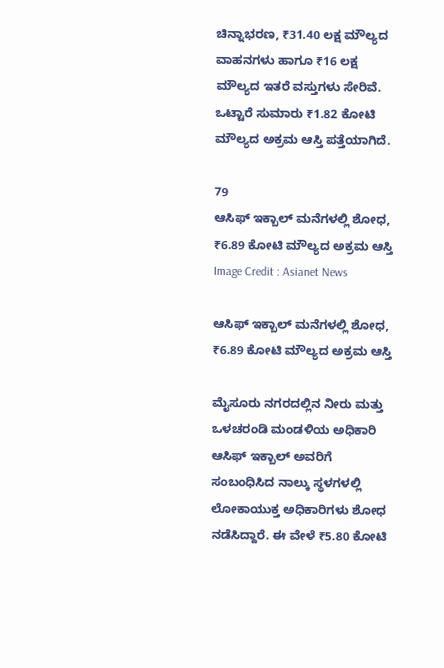ಚಿನ್ನಾಭರಣ, ₹31.40 ಲಕ್ಷ ಮೌಲ್ಯದ ವಾಹನಗಳು ಹಾಗೂ ₹16 ಲಕ್ಷ ಮೌಲ್ಯದ ಇತರೆ ವಸ್ತುಗಳು ಸೇರಿವೆ. ಒಟ್ಟಾರೆ ಸುಮಾರು ₹1.82 ಕೋಟಿ ಮೌಲ್ಯದ ಅಕ್ರಮ ಆಸ್ತಿ ಪತ್ತೆಯಾಗಿದೆ.

79
ಆಸಿಫ್ ಇಕ್ಬಾಲ್ ಮನೆಗಳಲ್ಲಿ ಶೋಧ, ₹6.89 ಕೋಟಿ ಮೌಲ್ಯದ ಅಕ್ರಮ ಆಸ್ತಿ
Image Credit : Asianet News

ಆಸಿಫ್ ಇಕ್ಬಾಲ್ ಮನೆಗಳಲ್ಲಿ ಶೋಧ, ₹6.89 ಕೋಟಿ ಮೌಲ್ಯದ ಅಕ್ರಮ ಆಸ್ತಿ

ಮೈಸೂರು ನಗರದಲ್ಲಿನ ನೀರು ಮತ್ತು ಒಳಚರಂಡಿ ಮಂಡಳಿಯ ಅಧಿಕಾರಿ ಆಸಿಫ್ ಇಕ್ಬಾಲ್ ಅವರಿಗೆ ಸಂಬಂಧಿಸಿದ ನಾಲ್ಕು ಸ್ಥಳಗಳಲ್ಲಿ ಲೋಕಾಯುಕ್ತ ಅಧಿಕಾರಿಗಳು ಶೋಧ ನಡೆಸಿದ್ದಾರೆ. ಈ ವೇಳೆ ₹5.80 ಕೋಟಿ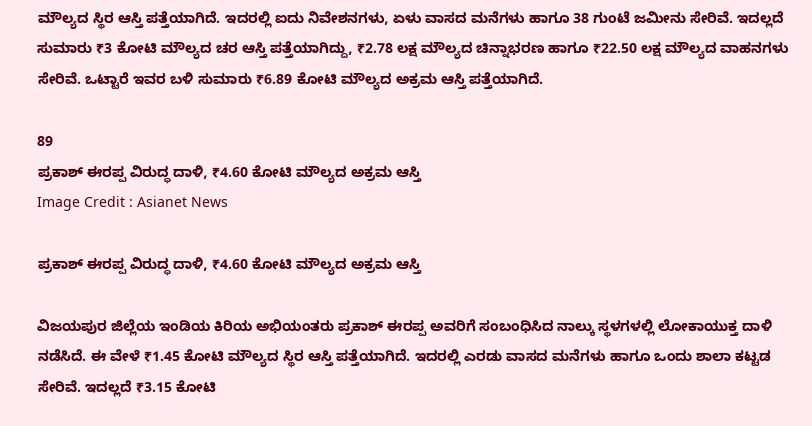ಮೌಲ್ಯದ ಸ್ಥಿರ ಆಸ್ತಿ ಪತ್ತೆಯಾಗಿದೆ. ಇದರಲ್ಲಿ ಐದು ನಿವೇಶನಗಳು, ಏಳು ವಾಸದ ಮನೆಗಳು ಹಾಗೂ 38 ಗುಂಟೆ ಜಮೀನು ಸೇರಿವೆ. ಇದಲ್ಲದೆ ಸುಮಾರು ₹3 ಕೋಟಿ ಮೌಲ್ಯದ ಚರ ಆಸ್ತಿ ಪತ್ತೆಯಾಗಿದ್ದು, ₹2.78 ಲಕ್ಷ ಮೌಲ್ಯದ ಚಿನ್ನಾಭರಣ ಹಾಗೂ ₹22.50 ಲಕ್ಷ ಮೌಲ್ಯದ ವಾಹನಗಳು ಸೇರಿವೆ. ಒಟ್ಟಾರೆ ಇವರ ಬಳಿ ಸುಮಾರು ₹6.89 ಕೋಟಿ ಮೌಲ್ಯದ ಅಕ್ರಮ ಆಸ್ತಿ ಪತ್ತೆಯಾಗಿದೆ.

89
ಪ್ರಕಾಶ್ ಈರಪ್ಪ ವಿರುದ್ಧ ದಾಳಿ, ₹4.60 ಕೋಟಿ ಮೌಲ್ಯದ ಅಕ್ರಮ ಆಸ್ತಿ
Image Credit : Asianet News

ಪ್ರಕಾಶ್ ಈರಪ್ಪ ವಿರುದ್ಧ ದಾಳಿ, ₹4.60 ಕೋಟಿ ಮೌಲ್ಯದ ಅಕ್ರಮ ಆಸ್ತಿ

ವಿಜಯಪುರ ಜಿಲ್ಲೆಯ ಇಂಡಿಯ ಕಿರಿಯ ಅಭಿಯಂತರು ಪ್ರಕಾಶ್ ಈರಪ್ಪ ಅವರಿಗೆ ಸಂಬಂಧಿಸಿದ ನಾಲ್ಕು ಸ್ಥಳಗಳಲ್ಲಿ ಲೋಕಾಯುಕ್ತ ದಾಳಿ ನಡೆಸಿದೆ. ಈ ವೇಳೆ ₹1.45 ಕೋಟಿ ಮೌಲ್ಯದ ಸ್ಥಿರ ಆಸ್ತಿ ಪತ್ತೆಯಾಗಿದೆ. ಇದರಲ್ಲಿ ಎರಡು ವಾಸದ ಮನೆಗಳು ಹಾಗೂ ಒಂದು ಶಾಲಾ ಕಟ್ಟಡ ಸೇರಿವೆ. ಇದಲ್ಲದೆ ₹3.15 ಕೋಟಿ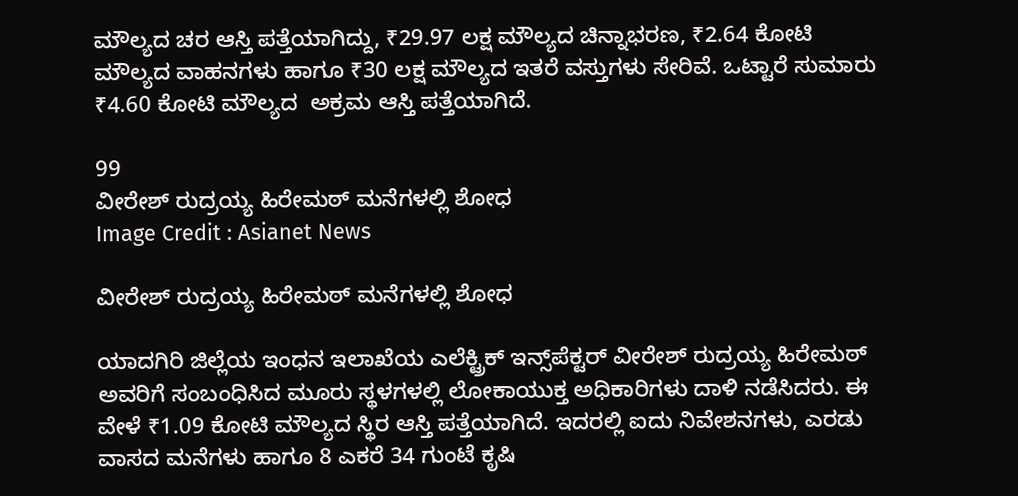ಮೌಲ್ಯದ ಚರ ಆಸ್ತಿ ಪತ್ತೆಯಾಗಿದ್ದು, ₹29.97 ಲಕ್ಷ ಮೌಲ್ಯದ ಚಿನ್ನಾಭರಣ, ₹2.64 ಕೋಟಿ ಮೌಲ್ಯದ ವಾಹನಗಳು ಹಾಗೂ ₹30 ಲಕ್ಷ ಮೌಲ್ಯದ ಇತರೆ ವಸ್ತುಗಳು ಸೇರಿವೆ. ಒಟ್ಟಾರೆ ಸುಮಾರು ₹4.60 ಕೋಟಿ ಮೌಲ್ಯದ  ಅಕ್ರಮ ಆಸ್ತಿ ಪತ್ತೆಯಾಗಿದೆ.

99
ವೀರೇಶ್ ರುದ್ರಯ್ಯ ಹಿರೇಮಠ್ ಮನೆಗಳಲ್ಲಿ ಶೋಧ
Image Credit : Asianet News

ವೀರೇಶ್ ರುದ್ರಯ್ಯ ಹಿರೇಮಠ್ ಮನೆಗಳಲ್ಲಿ ಶೋಧ

ಯಾದಗಿರಿ ಜಿಲ್ಲೆಯ ಇಂಧನ ಇಲಾಖೆಯ ಎಲೆಕ್ಟ್ರಿಕ್ ಇನ್ಸ್‌ಪೆಕ್ಟರ್ ವೀರೇಶ್ ರುದ್ರಯ್ಯ ಹಿರೇಮಠ್ ಅವರಿಗೆ ಸಂಬಂಧಿಸಿದ ಮೂರು ಸ್ಥಳಗಳಲ್ಲಿ ಲೋಕಾಯುಕ್ತ ಅಧಿಕಾರಿಗಳು ದಾಳಿ ನಡೆಸಿದರು. ಈ ವೇಳೆ ₹1.09 ಕೋಟಿ ಮೌಲ್ಯದ ಸ್ಥಿರ ಆಸ್ತಿ ಪತ್ತೆಯಾಗಿದೆ. ಇದರಲ್ಲಿ ಐದು ನಿವೇಶನಗಳು, ಎರಡು ವಾಸದ ಮನೆಗಳು ಹಾಗೂ 8 ಎಕರೆ 34 ಗುಂಟೆ ಕೃಷಿ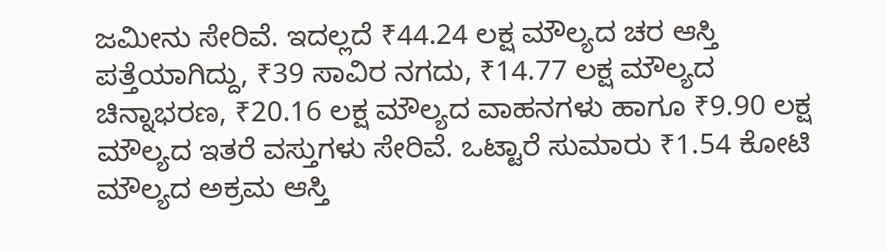ಜಮೀನು ಸೇರಿವೆ. ಇದಲ್ಲದೆ ₹44.24 ಲಕ್ಷ ಮೌಲ್ಯದ ಚರ ಆಸ್ತಿ ಪತ್ತೆಯಾಗಿದ್ದು, ₹39 ಸಾವಿರ ನಗದು, ₹14.77 ಲಕ್ಷ ಮೌಲ್ಯದ ಚಿನ್ನಾಭರಣ, ₹20.16 ಲಕ್ಷ ಮೌಲ್ಯದ ವಾಹನಗಳು ಹಾಗೂ ₹9.90 ಲಕ್ಷ ಮೌಲ್ಯದ ಇತರೆ ವಸ್ತುಗಳು ಸೇರಿವೆ. ಒಟ್ಟಾರೆ ಸುಮಾರು ₹1.54 ಕೋಟಿ ಮೌಲ್ಯದ ಅಕ್ರಮ ಆಸ್ತಿ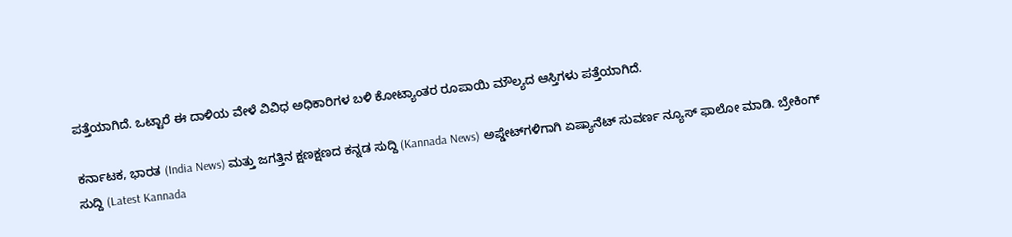ಪತ್ತೆಯಾಗಿದೆ. ಒಟ್ಟಾರೆ ಈ ದಾಳಿಯ ವೇಳೆ ವಿವಿಧ ಅಧಿಕಾರಿಗಳ ಬಳಿ ಕೋಟ್ಯಾಂತರ ರೂಪಾಯಿ ಮೌಲ್ಯದ ಆಸ್ತಿಗಳು ಪತ್ತೆಯಾಗಿದೆ.

ಕರ್ನಾಟಕ, ಭಾರತ (India News) ಮತ್ತು ಜಗತ್ತಿನ ಕ್ಷಣಕ್ಷಣದ ಕನ್ನಡ ಸುದ್ದಿ (Kannada News) ಅಪ್ಡೇಟ್‌ಗಳಿಗಾಗಿ ಏಷ್ಯಾನೆಟ್ ಸುವರ್ಣ ನ್ಯೂಸ್‌ ಫಾಲೋ ಮಾಡಿ. ಬ್ರೇಕಿಂಗ್ ಸುದ್ದಿ (Latest Kannada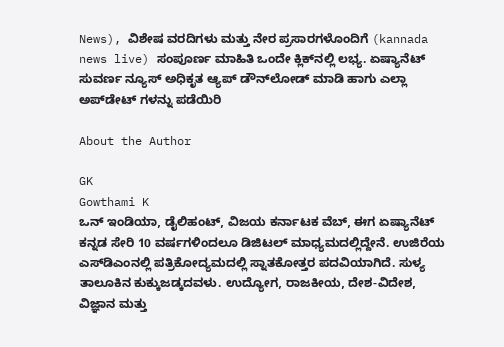News), ವಿಶೇಷ ವರದಿಗಳು ಮತ್ತು ನೇರ ಪ್ರಸಾರಗಳೊಂದಿಗೆ (kannada news live) ಸಂಪೂರ್ಣ ಮಾಹಿತಿ ಒಂದೇ ಕ್ಲಿಕ್‌ನಲ್ಲಿ ಲಭ್ಯ. ಏಷ್ಯಾನೆಟ್ ಸುವರ್ಣ ನ್ಯೂಸ್ ಅಧಿಕೃತ ಆ್ಯಪ್ ಡೌನ್‌ಲೋಡ್ ಮಾಡಿ ಹಾಗು ಎಲ್ಲಾ ಅಪ್‌ಡೇಟ್ ಗಳನ್ನು ಪಡೆಯಿರಿ

About the Author

GK
Gowthami K
ಒನ್ ಇಂಡಿಯಾ, ಡೈಲಿಹಂಟ್‌, ವಿಜಯ ಕರ್ನಾಟಕ ವೆಬ್‌, ಈಗ ಏಷ್ಯಾನೆಟ್ ಕನ್ನಡ ಸೇರಿ 10 ವರ್ಷಗಳಿಂದಲೂ ಡಿಜಿಟಲ್ ಮಾಧ್ಯಮದಲ್ಲಿದ್ದೇನೆ. ಉಜಿರೆಯ ಎಸ್‌ಡಿಎಂನಲ್ಲಿ ಪತ್ರಿಕೋದ್ಯಮದಲ್ಲಿ ಸ್ನಾತಕೋತ್ತರ ಪದವಿಯಾಗಿದೆ. ಸುಳ್ಯ ತಾಲೂಕಿನ ಕುಕ್ಕುಜಡ್ಕದವಳು. ಉದ್ಯೋಗ, ರಾಜಕೀಯ, ದೇಶ-ವಿದೇಶ, ವಿಜ್ಞಾನ ಮತ್ತು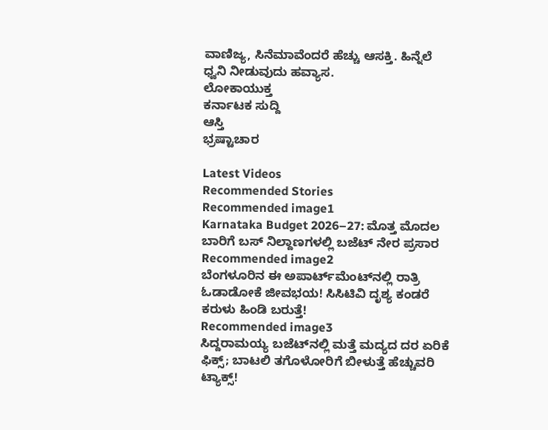ವಾಣಿಜ್ಯ, ಸಿನೆಮಾವೆಂದರೆ ಹೆಚ್ಚು ಆಸಕ್ತಿ. ಹಿನ್ನೆಲೆ ಧ್ವನಿ ನೀಡುವುದು ಹವ್ಯಾಸ.
ಲೋಕಾಯುಕ್ತ
ಕರ್ನಾಟಕ ಸುದ್ದಿ
ಆಸ್ತಿ
ಭ್ರಷ್ಟಾಚಾರ

Latest Videos
Recommended Stories
Recommended image1
Karnataka Budget 2026–27: ಮೊತ್ತ ಮೊದಲ ಬಾರಿಗೆ ಬಸ್ ನಿಲ್ದಾಣಗಳಲ್ಲಿ ಬಜೆಟ್ ನೇರ ಪ್ರಸಾರ
Recommended image2
ಬೆಂಗಳೂರಿನ ಈ ಅಪಾರ್ಟ್‌ಮೆಂಟ್‌ನಲ್ಲಿ ರಾತ್ರಿ ಓಡಾಡೋಕೆ ಜೀವಭಯ! ಸಿಸಿಟಿವಿ ದೃಶ್ಯ ಕಂಡರೆ ಕರುಳು ಹಿಂಡಿ ಬರುತ್ತೆ!
Recommended image3
ಸಿದ್ದರಾಮಯ್ಯ ಬಜೆಟ್‌ನಲ್ಲಿ ಮತ್ತೆ ಮದ್ಯದ ದರ ಏರಿಕೆ ಫಿಕ್ಸ್; ಬಾಟಲಿ ತಗೊಳೋರಿಗೆ ಬೀಳುತ್ತೆ ಹೆಚ್ಚುವರಿ ಟ್ಯಾಕ್ಸ್!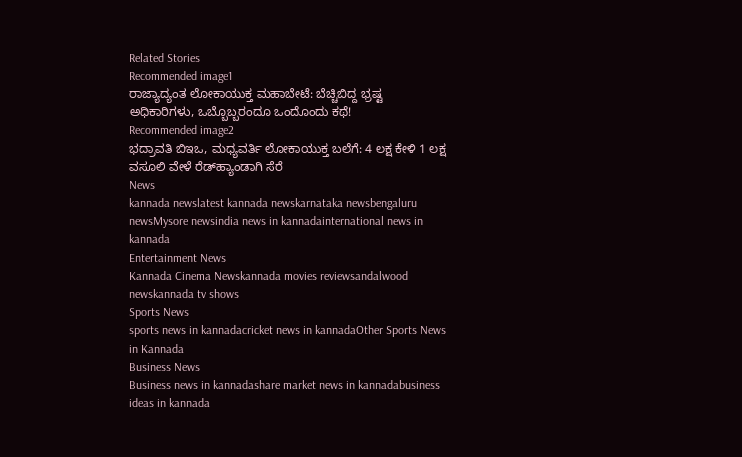Related Stories
Recommended image1
ರಾಜ್ಯಾದ್ಯಂತ ಲೋಕಾಯುಕ್ತ ಮಹಾಬೇಟೆ: ಬೆಚ್ಚಿಬಿದ್ದ ಭ್ರಷ್ಟ ಅಧಿಕಾರಿಗಳು, ಒಬ್ಬೊಬ್ಬರಂದೂ ಒಂದೊಂದು ಕಥೆ!
Recommended image2
ಭದ್ರಾವತಿ ಬಿಇಒ, ಮಧ್ಯವರ್ತಿ ಲೋಕಾಯುಕ್ತ ಬಲೆಗೆ: 4 ಲಕ್ಷ ಕೇಳಿ 1 ಲಕ್ಷ ವಸೂಲಿ ವೇಳೆ ರೆಡ್‌ಹ್ಯಾಂಡಾಗಿ ಸೆರೆ
News
kannada newslatest kannada newskarnataka newsbengaluru newsMysore newsindia news in kannadainternational news in kannada
Entertainment News
Kannada Cinema Newskannada movies reviewsandalwood newskannada tv shows
Sports News
sports news in kannadacricket news in kannadaOther Sports News in Kannada
Business News
Business news in kannadashare market news in kannadabusiness ideas in kannada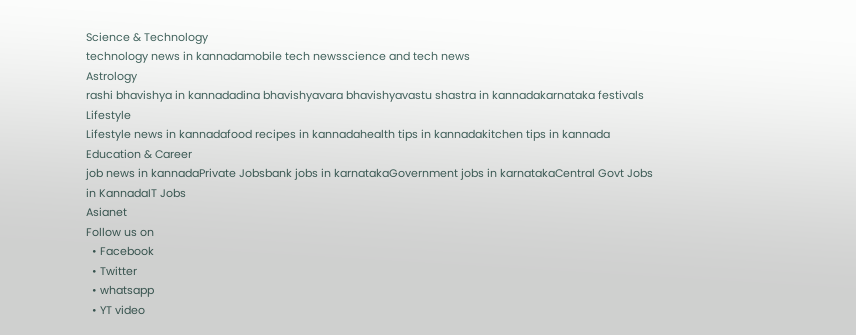Science & Technology
technology news in kannadamobile tech newsscience and tech news
Astrology
rashi bhavishya in kannadadina bhavishyavara bhavishyavastu shastra in kannadakarnataka festivals
Lifestyle
Lifestyle news in kannadafood recipes in kannadahealth tips in kannadakitchen tips in kannada
Education & Career
job news in kannadaPrivate Jobsbank jobs in karnatakaGovernment jobs in karnatakaCentral Govt Jobs in KannadaIT Jobs
Asianet
Follow us on
  • Facebook
  • Twitter
  • whatsapp
  • YT video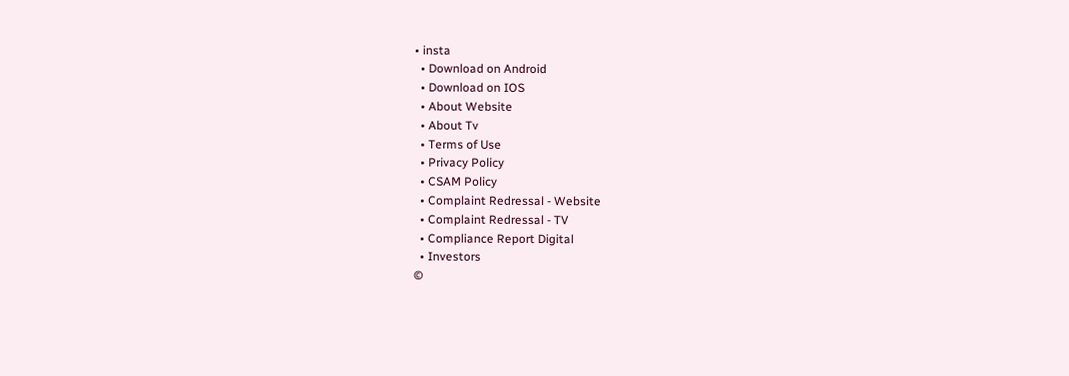• insta
  • Download on Android
  • Download on IOS
  • About Website
  • About Tv
  • Terms of Use
  • Privacy Policy
  • CSAM Policy
  • Complaint Redressal - Website
  • Complaint Redressal - TV
  • Compliance Report Digital
  • Investors
©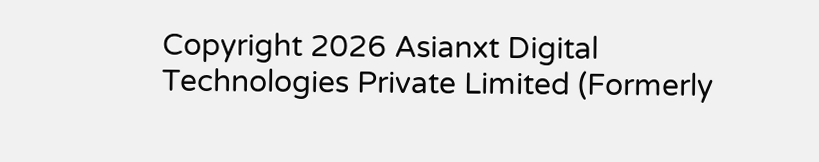Copyright 2026 Asianxt Digital Technologies Private Limited (Formerly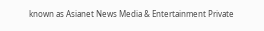known as Asianet News Media & Entertainment Private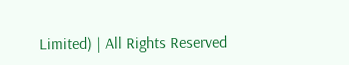Limited) | All Rights Reserved